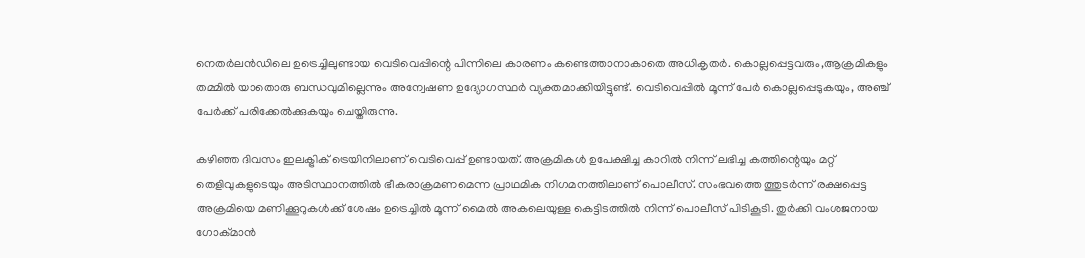നെതര്‍ലന്‍ഡിലെ ഉട്രെച്ചിലുണ്ടായ വെടിവെപ്പിന്റെ പിന്നിലെ കാരണം കണ്ടെത്താനാകാതെ അധികൃതര്‍. കൊല്ലപ്പെട്ടവരും,ആക്രമികളും തമ്മില്‍ യാതൊരു ബന്ധവുമില്ലെന്നും അന്വേഷണ ഉദ്യോഗസ്ഥര്‍ വ്യക്തമാക്കിയിട്ടുണ്ട്. വെടിവെപ്പില്‍ മൂന്ന് പേര്‍ കൊല്ലപ്പെടുകയും, അഞ്ച് പേര്‍ക്ക് പരിക്കേല്‍ക്കുകയും ചെയ്തിരുന്നു.

കഴിഞ്ഞ ദിവസം ഇലക്ട്രിക് ട്രെയിനിലാണ് വെടിവെപ്പ് ഉണ്ടായത്. അക്രമികള്‍ ഉപേക്ഷിച്ച കാറില്‍ നിന്ന് ലഭിച്ച കത്തിന്റെയും മറ്റ് തെളിവുകളുടെയും അടിസ്ഥാനത്തില്‍ ഭീകരാക്രമണമെന്ന പ്രാഥമിക നിഗമനത്തിലാണ് ‌പൊലീസ്. സംഭവത്തെ ത്തുടര്‍ന്ന് രക്ഷപ്പെട്ട അക്രമിയെ മണിക്കൂറുകള്‍ക്ക് ശേഷം ഉട്രെച്ചില്‍ മൂന്ന് മൈല്‍ അകലെയുള്ള കെട്ടിടത്തില്‍ നിന്ന് പൊലീസ് പിടികൂടി. തുര്‍ക്കി വംശജനായ ഗോക്മാന്‍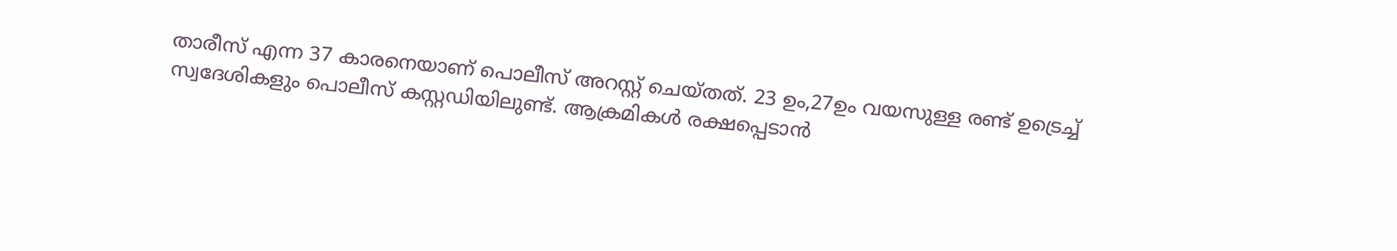താരീസ് എന്ന 37 കാരനെയാണ് പൊലീസ് അറസ്റ്റ് ചെയ്തത്. 23 ഉം,27ഉം വയസുള്ള രണ്ട് ഉട്രെച്ച് സ്വദേശികളും പൊലീസ് കസ്റ്റഡിയിലുണ്ട്. ആക്രമികള്‍ രക്ഷപ്പെടാന്‍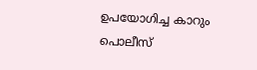ഉപയോഗിച്ച കാറും പൊലീസ്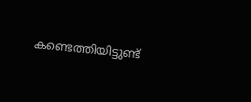കണ്ടെത്തിയിട്ടുണ്ട്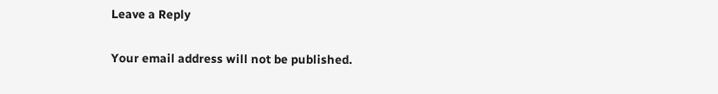Leave a Reply

Your email address will not be published.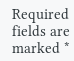Required fields are marked *